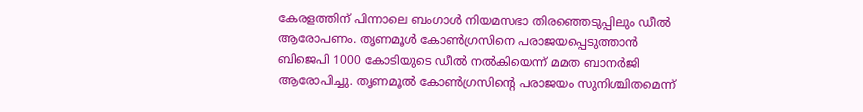കേരളത്തിന് പിന്നാലെ ബംഗാൾ നിയമസഭാ തിരഞ്ഞെടുപ്പിലും ഡീൽ ആരോപണം. തൃണമൂൾ കോൺഗ്രസിനെ പരാജയപ്പെടുത്താൻ ബിജെപി 1000 കോടിയുടെ ഡീൽ നൽകിയെന്ന് മമത ബാനർജി ആരോപിച്ചു. തൃണമൂൽ കോൺഗ്രസിന്റെ പരാജയം സുനിശ്ചിതമെന്ന്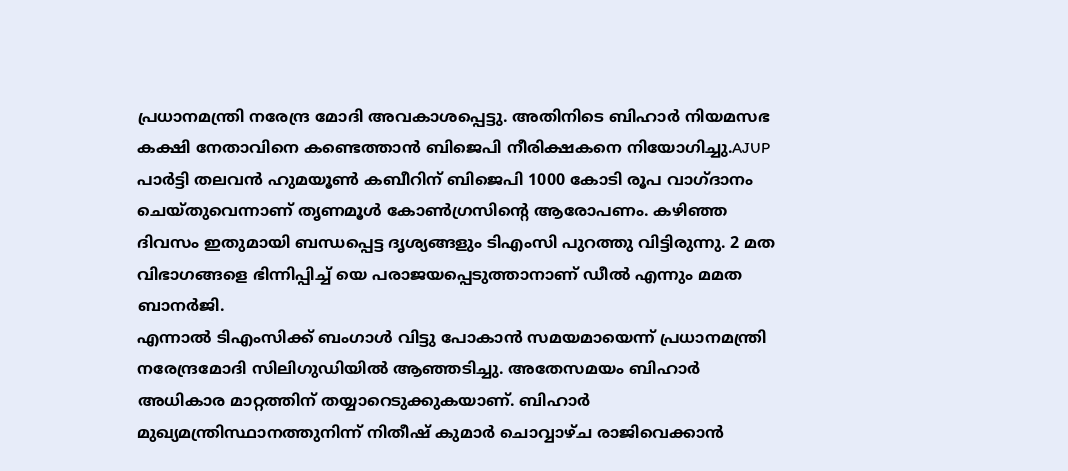പ്രധാനമന്ത്രി നരേന്ദ്ര മോദി അവകാശപ്പെട്ടു. അതിനിടെ ബിഹാർ നിയമസഭ കക്ഷി നേതാവിനെ കണ്ടെത്താൻ ബിജെപി നീരിക്ഷകനെ നിയോഗിച്ചു.AJUP പാർട്ടി തലവൻ ഹുമയൂൺ കബീറിന് ബിജെപി 1000 കോടി രൂപ വാഗ്ദാനം ചെയ്തുവെന്നാണ് തൃണമൂൾ കോൺഗ്രസിന്റെ ആരോപണം. കഴിഞ്ഞ ദിവസം ഇതുമായി ബന്ധപ്പെട്ട ദൃശ്യങ്ങളും ടിഎംസി പുറത്തു വിട്ടിരുന്നു. 2 മത വിഭാഗങ്ങളെ ഭിന്നിപ്പിച്ച് യെ പരാജയപ്പെടുത്താനാണ് ഡീൽ എന്നും മമത ബാനർജി.
എന്നാൽ ടിഎംസിക്ക് ബംഗാൾ വിട്ടു പോകാൻ സമയമായെന്ന് പ്രധാനമന്ത്രി നരേന്ദ്രമോദി സിലിഗുഡിയിൽ ആഞ്ഞടിച്ചു. അതേസമയം ബിഹാർ അധികാര മാറ്റത്തിന് തയ്യാറെടുക്കുകയാണ്. ബിഹാർ മുഖ്യമന്ത്രിസ്ഥാനത്തുനിന്ന് നിതീഷ് കുമാർ ചൊവ്വാഴ്ച രാജിവെക്കാൻ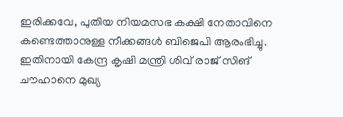ഇരിക്കവേ, പുതിയ നിയമസഭ കക്ഷി നേതാവിനെ കണ്ടെത്താനുള്ള നീക്കങ്ങൾ ബിജെപി ആരംഭിച്ചു. ഇതിനായി കേന്ദ്ര കൃഷി മന്ത്രി ശിവ് രാജ് സിങ് ചൗഹാനെ മുഖ്യ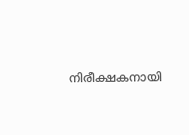നിരീക്ഷകനായി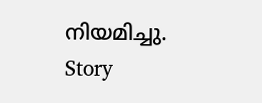നിയമിച്ചു.
Story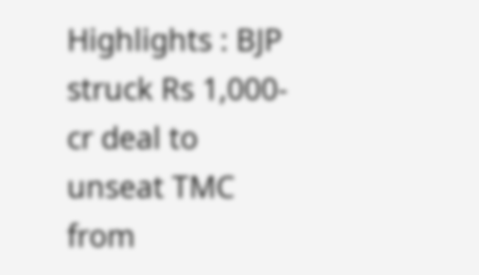Highlights : BJP struck Rs 1,000-cr deal to unseat TMC from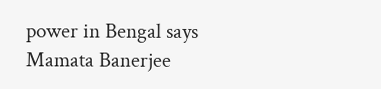power in Bengal says Mamata Banerjee